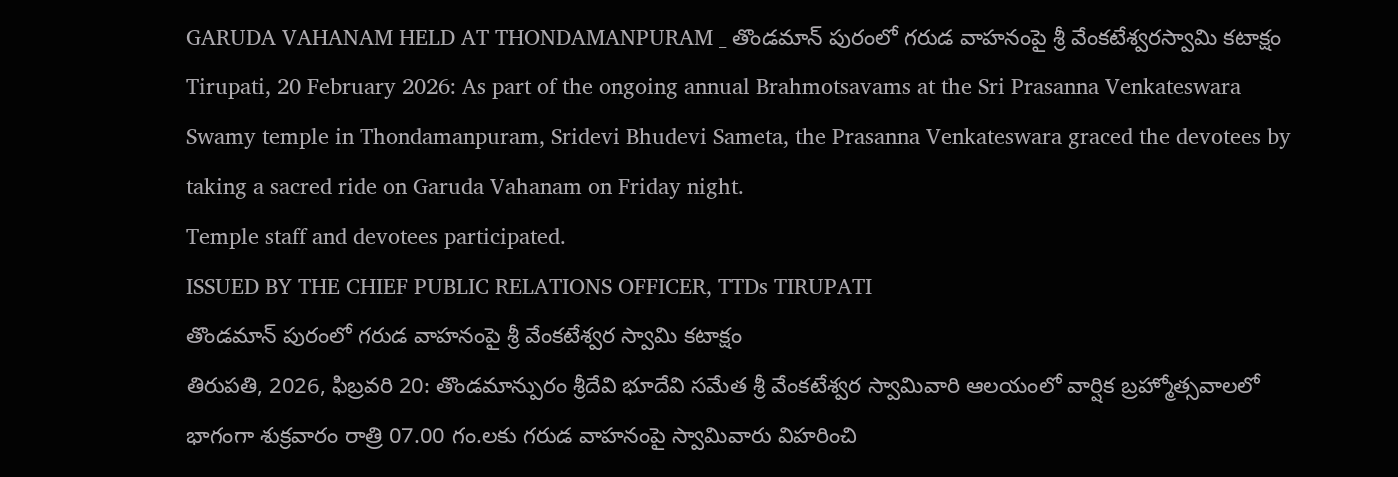GARUDA VAHANAM HELD AT THONDAMANPURAM _ తొండమాన్ పురంలో గరుడ వాహనంపై శ్రీ వేంకటేశ్వరస్వామి కటాక్షం
Tirupati, 20 February 2026: As part of the ongoing annual Brahmotsavams at the Sri Prasanna Venkateswara Swamy temple in Thondamanpuram, Sridevi Bhudevi Sameta, the Prasanna Venkateswara graced the devotees by taking a sacred ride on Garuda Vahanam on Friday night.
Temple staff and devotees participated.
ISSUED BY THE CHIEF PUBLIC RELATIONS OFFICER, TTDs TIRUPATI
తొండమాన్ పురంలో గరుడ వాహనంపై శ్రీ వేంకటేశ్వర స్వామి కటాక్షం
తిరుపతి, 2026, ఫిబ్రవరి 20: తొండమాన్పురం శ్రీదేవి భూదేవి సమేత శ్రీ వేంకటేశ్వర స్వామివారి ఆలయంలో వార్షిక బ్రహ్మోత్సవాలలో భాగంగా శుక్రవారం రాత్రి 07.00 గం.లకు గరుడ వాహనంపై స్వామివారు విహరించి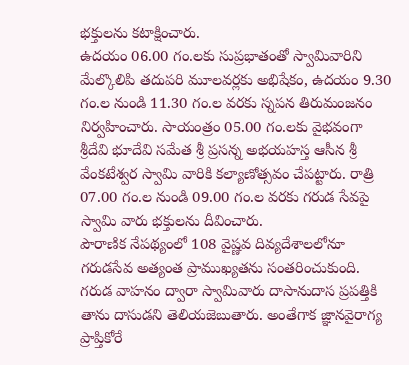భక్తులను కటాక్షించారు.
ఉదయం 06.00 గం.లకు సుప్రభాతంతో స్వామివారిని మేల్కొలిపి తదుపరి మూలవర్లకు అభిషేకం, ఉదయం 9.30 గం.ల నుండి 11.30 గం.ల వరకు స్నపన తిరుమంజనం నిర్వహించారు. సాయంత్రం 05.00 గం.లకు వైభవంగా శ్రీదేవి భూదేవి సమేత శ్రీ ప్రసన్న అభయహస్త ఆసీన శ్రీ వేంకటేశ్వర స్వామి వారికి కల్యాణోత్సవం చేపట్టారు. రాత్రి 07.00 గం.ల నుండి 09.00 గం.ల వరకు గరుడ సేవపై స్వామి వారు భక్తులను దీవించారు.
పౌరాణిక నేపథ్యంలో 108 వైష్ణవ దివ్యదేశాలలోనూ గరుడసేవ అత్యంత ప్రాముఖ్యతను సంతరించుకుంది. గరుడ వాహనం ద్వారా స్వామివారు దాసానుదాస ప్రపత్తికి తాను దాసుడని తెలియజెబుతారు. అంతేగాక జ్ఞానవైరాగ్య ప్రాప్తికోరే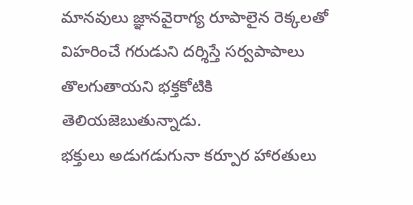మానవులు జ్ఞానవైరాగ్య రూపాలైన రెక్కలతో విహరించే గరుడుని దర్శిస్తే సర్వపాపాలు తొలగుతాయని భక్తకోటికి తెలియజెబుతున్నాడు.
భక్తులు అడుగడుగునా కర్పూర హారతులు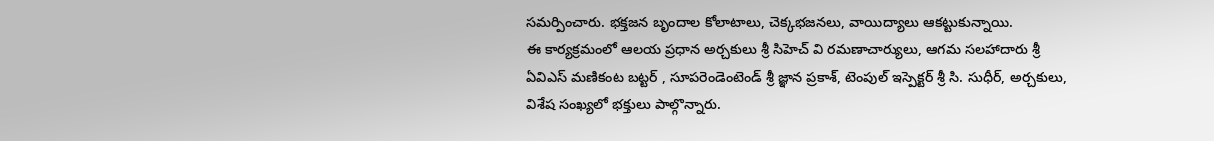సమర్పించారు. భక్తజన బృందాల కోలాటాలు, చెక్కభజనలు, వాయిద్యాలు ఆకట్టుకున్నాయి.
ఈ కార్యక్రమంలో ఆలయ ప్రధాన అర్చకులు శ్రీ సిహెచ్ వి రమణాచార్యులు, ఆగమ సలహాదారు శ్రీ ఏవిఎస్ మణికంట బట్టర్ , సూపరెండెంటెండ్ శ్రీ జ్ఞాన ప్రకాశ్, టెంపుల్ ఇస్పెక్టర్ శ్రీ సి. సుధీర్, అర్చకులు, విశేష సంఖ్యలో భక్తులు పాల్గొన్నారు.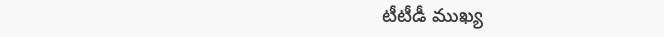టీటీడీ ముఖ్య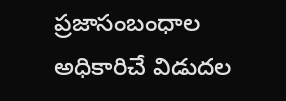ప్రజాసంబంధాల అధికారిచే విడుదల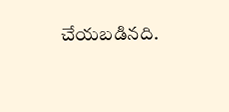చేయబడినది.